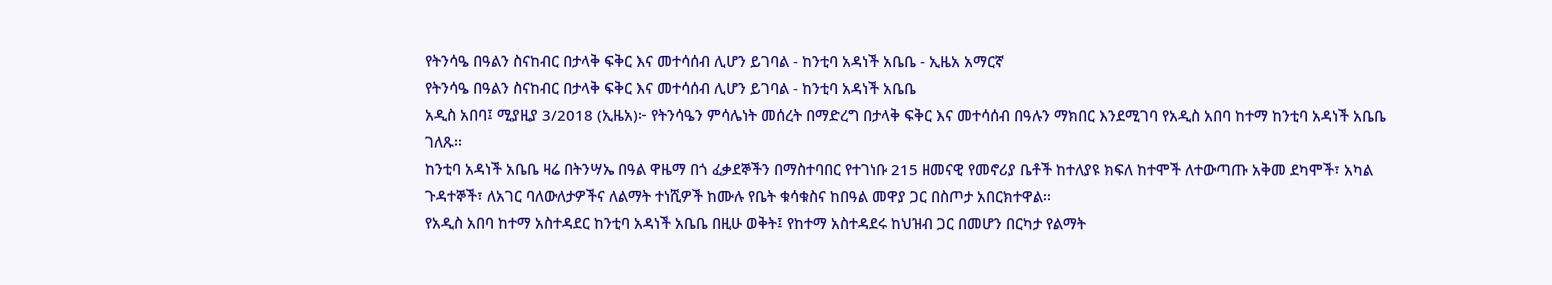የትንሳዔ በዓልን ስናከብር በታላቅ ፍቅር እና መተሳሰብ ሊሆን ይገባል - ከንቲባ አዳነች አቤቤ - ኢዜአ አማርኛ
የትንሳዔ በዓልን ስናከብር በታላቅ ፍቅር እና መተሳሰብ ሊሆን ይገባል - ከንቲባ አዳነች አቤቤ
አዲስ አበባ፤ ሚያዚያ 3/2018 (ኢዜአ)፦ የትንሳዔን ምሳሌነት መሰረት በማድረግ በታላቅ ፍቅር እና መተሳሰብ በዓሉን ማክበር እንደሚገባ የአዲስ አበባ ከተማ ከንቲባ አዳነች አቤቤ ገለጹ፡፡
ከንቲባ አዳነች አቤቤ ዛሬ በትንሣኤ በዓል ዋዜማ በጎ ፈቃደኞችን በማስተባበር የተገነቡ 215 ዘመናዊ የመኖሪያ ቤቶች ከተለያዩ ክፍለ ከተሞች ለተውጣጡ አቅመ ደካሞች፣ አካል ጉዳተኞች፣ ለአገር ባለውለታዎችና ለልማት ተነሺዎች ከሙሉ የቤት ቁሳቁስና ከበዓል መዋያ ጋር በስጦታ አበርክተዋል፡፡
የአዲስ አበባ ከተማ አስተዳደር ከንቲባ አዳነች አቤቤ በዚሁ ወቅት፤ የከተማ አስተዳደሩ ከህዝብ ጋር በመሆን በርካታ የልማት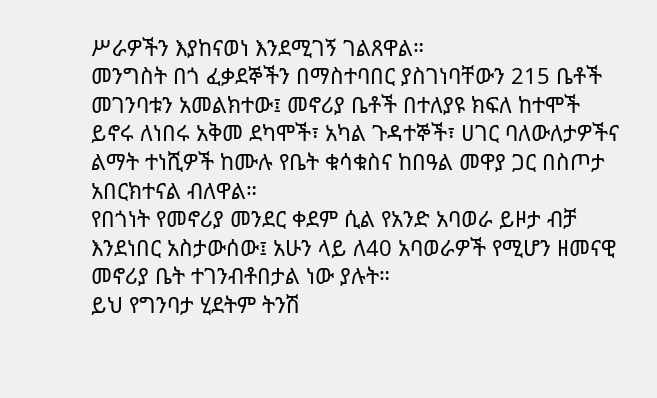ሥራዎችን እያከናወነ እንደሚገኝ ገልጸዋል።
መንግስት በጎ ፈቃደኞችን በማስተባበር ያስገነባቸውን 215 ቤቶች መገንባቱን አመልክተው፤ መኖሪያ ቤቶች በተለያዩ ክፍለ ከተሞች ይኖሩ ለነበሩ አቅመ ደካሞች፣ አካል ጉዳተኞች፣ ሀገር ባለውለታዎችና ልማት ተነሺዎች ከሙሉ የቤት ቁሳቁስና ከበዓል መዋያ ጋር በስጦታ አበርክተናል ብለዋል።
የበጎነት የመኖሪያ መንደር ቀደም ሲል የአንድ አባወራ ይዞታ ብቻ እንደነበር አስታውሰው፤ አሁን ላይ ለ40 አባወራዎች የሚሆን ዘመናዊ መኖሪያ ቤት ተገንብቶበታል ነው ያሉት።
ይህ የግንባታ ሂደትም ትንሽ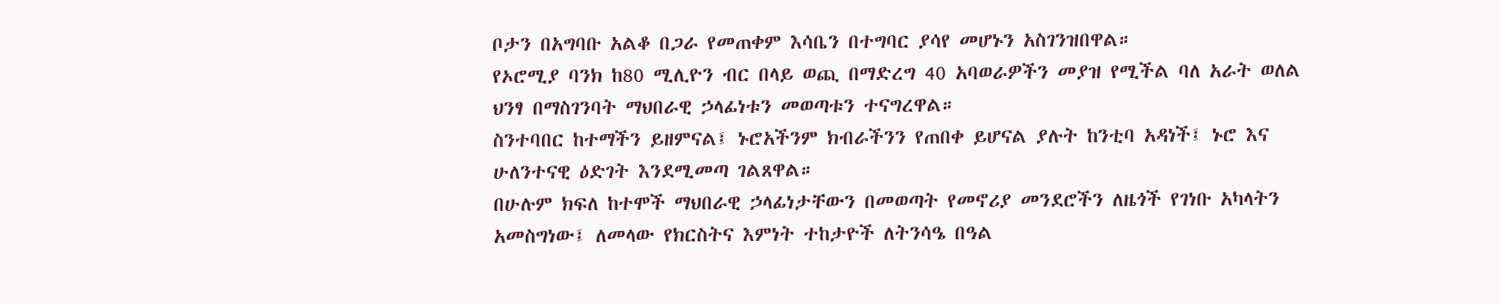ቦታን በአግባቡ አልቆ በጋራ የመጠቀም እሳቤን በተግባር ያሳየ መሆኑን አስገንዝበዋል።
የኦሮሚያ ባንክ ከ80 ሚሊዮን ብር በላይ ወጪ በማድረግ 40 አባወራዎችን መያዝ የሚችል ባለ አራት ወለል ህንፃ በማስገንባት ማህበራዊ ኃላፊነቱን መወጣቱን ተናግረዋል።
ስንተባበር ከተማችን ይዘምናል፤ ኑሮአችንም ክብራችንን የጠበቀ ይሆናል ያሉት ከንቲባ አዳነች፤ ኑሮ እና ሁለንተናዊ ዕድገት እንደሚመጣ ገልጸዋል።
በሁሉም ክፍለ ከተሞች ማህበራዊ ኃላፊነታቸውን በመወጣት የመኖሪያ መንደሮችን ለዜጎች የገነቡ አካላትን አመስግነው፤ ለመላው የክርስትና እምነት ተከታዮች ለትንሳዔ በዓል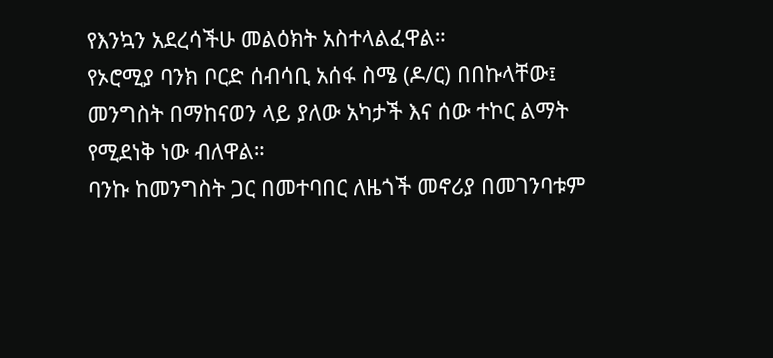የእንኳን አደረሳችሁ መልዕክት አስተላልፈዋል።
የኦሮሚያ ባንክ ቦርድ ሰብሳቢ አሰፋ ስሜ (ዶ/ር) በበኩላቸው፤ መንግስት በማከናወን ላይ ያለው አካታች እና ሰው ተኮር ልማት የሚደነቅ ነው ብለዋል።
ባንኩ ከመንግስት ጋር በመተባበር ለዜጎች መኖሪያ በመገንባቱም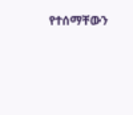የተሰማቸውን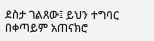ደስታ ገልጸው፤ ይህን ተግባር በቀጣይም አጠናክሮ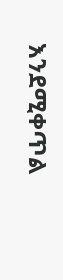እንደሚቀጥል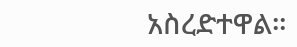አስረድተዋል።